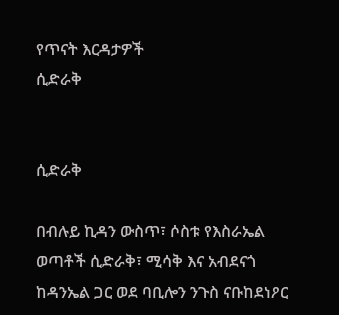የጥናት እርዳታዎች
ሲድራቅ


ሲድራቅ

በብሉይ ኪዳን ውስጥ፣ ሶስቱ የእስራኤል ወጣቶች ሲድራቅ፣ ሚሳቅ እና አብደናጎ ከዳንኤል ጋር ወደ ባቢሎን ንጉስ ናቡከደነዖር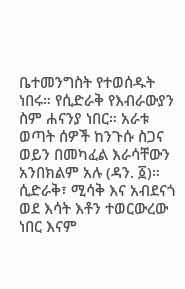ቤተመንግስት የተወሰዱት ነበሩ። የሲድራቅ የእብራውያን ስም ሐናንያ ነበር። አራቱ ወጣት ሰዎች ከንጉሱ ስጋና ወይን በመካፈል እራሳቸውን አንበክልም አሉ (ዳን. ፩)። ሲድራቅ፣ ሚሳቅ እና አብደናጎ ወደ እሳት እቶን ተወርውረው ነበር እናም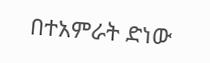በተአምራት ድነው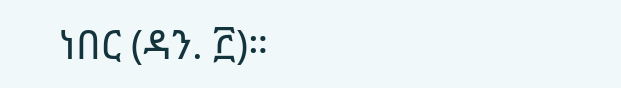ነበር (ዳን. ፫)።